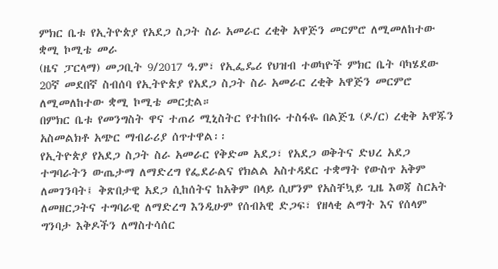ምክር ቤቱ የኢትዮጵያ የአደጋ ስጋት ስራ አመራር ረቂቅ አዋጅን መርምሮ ለሚመለከተው ቋሚ ኮሚቴ መራ
(ዜና ፓርላማ) መጋቢት 9/2017 ዓ.ም፣ የኢፌዴሪ የህዝብ ተወካዮች ምክር ቤት ባካሄደው 20ኛ መደበኛ ስብሰባ የኢትዮጵያ የአደጋ ስጋት ስራ አመራር ረቂቅ አዋጅን መርምሮ ለሚመለከተው ቋሚ ኮሚቴ መርቷል።
በምክር ቤቱ የመንግስት ዋና ተጠሪ ሚኒስትር የተከበሩ ተስፋዬ በልጅጌ (ዶ/ር) ረቂቅ አዋጁን አስመልክቶ አጭር ማብራሪያ ሰጥተዋል፡፡
የኢትዮጵያ የአደጋ ስጋት ስራ አመራር የቅድመ አደጋ፣ የአደጋ ወቅትና ድህረ አደጋ ተግባራትን ውጤታማ ለማድረግ የፌደራልና የክልል አስተዳደር ተቋማት የውስጥ አቅም ለመገንባት፤ ቅጽበታዊ አደጋ ሲከሰትና ከአቅም በላይ ሲሆንም የአስቸኳይ ጊዜ እወጃ ስርአት ለመዘርጋትና ተግባራዊ ለማድረግ እንዲሁም የሰብአዊ ድጋፍ፣ የዘላቂ ልማት እና የሰላም ግንባታ እቅዶችን ለማስተሳሰር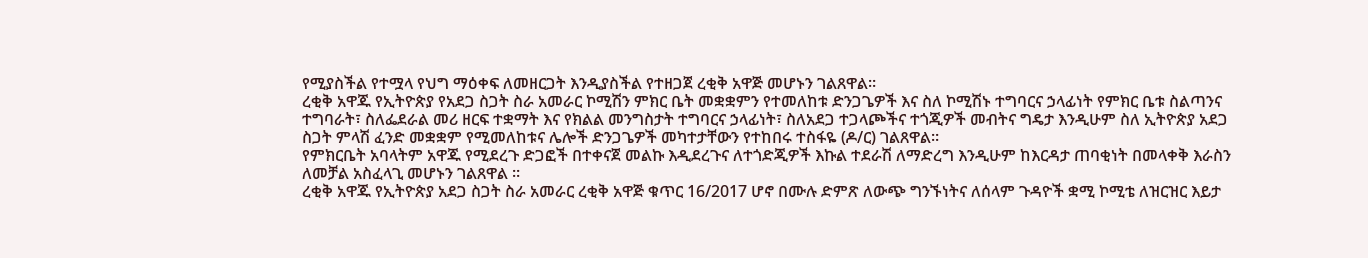የሚያስችል የተሟላ የህግ ማዕቀፍ ለመዘርጋት እንዲያስችል የተዘጋጀ ረቂቅ አዋጅ መሆኑን ገልጸዋል።
ረቂቅ አዋጁ የኢትዮጵያ የአደጋ ስጋት ስራ አመራር ኮሚሽን ምክር ቤት መቋቋምን የተመለከቱ ድንጋጌዎች እና ስለ ኮሚሽኑ ተግባርና ኃላፊነት የምክር ቤቱ ስልጣንና ተግባራት፣ ስለፌደራል መሪ ዘርፍ ተቋማት እና የክልል መንግስታት ተግባርና ኃላፊነት፣ ስለአደጋ ተጋላጮችና ተጎጂዎች መብትና ግዴታ እንዲሁም ስለ ኢትዮጵያ አደጋ ስጋት ምላሽ ፈንድ መቋቋም የሚመለከቱና ሌሎች ድንጋጌዎች መካተታቸውን የተከበሩ ተስፋዬ (ዶ/ር) ገልጸዋል።
የምክርቤት አባላትም አዋጁ የሚደረጉ ድጋፎች በተቀናጀ መልኩ እዲደረጉና ለተጎድጂዎች እኩል ተደራሽ ለማድረግ እንዲሁም ከእርዳታ ጠባቂነት በመላቀቅ እራስን ለመቻል አስፈላጊ መሆኑን ገልጸዋል ።
ረቂቅ አዋጁ የኢትዮጵያ አደጋ ስጋት ስራ አመራር ረቂቅ አዋጅ ቁጥር 16/2017 ሆኖ በሙሉ ድምጽ ለውጭ ግንኙነትና ለሰላም ጉዳዮች ቋሚ ኮሚቴ ለዝርዝር እይታ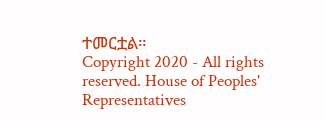ተመርቷል።
Copyright 2020 - All rights reserved. House of Peoples' Representatives